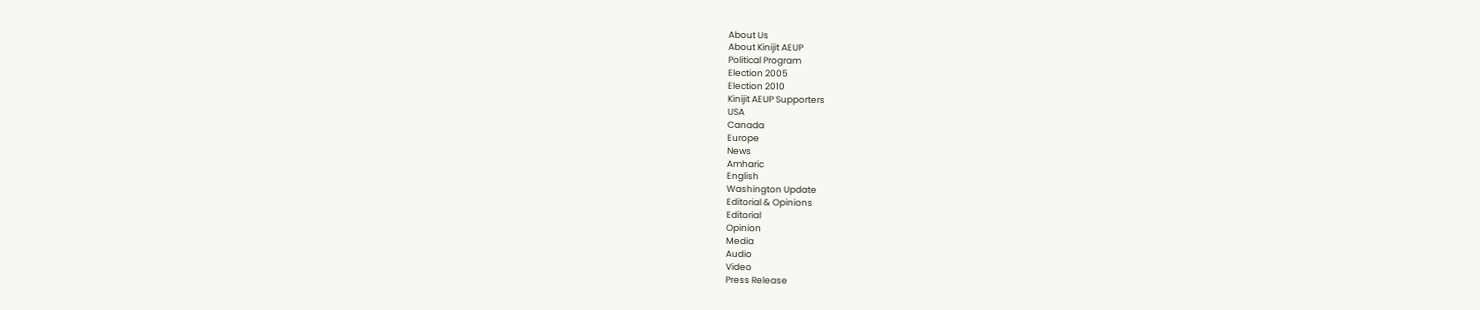About Us
About Kinijit AEUP
Political Program
Election 2005
Election 2010
Kinijit AEUP Supporters
USA
Canada
Europe
News
Amharic
English
Washington Update
Editorial & Opinions
Editorial
Opinion
Media
Audio
Video
Press Release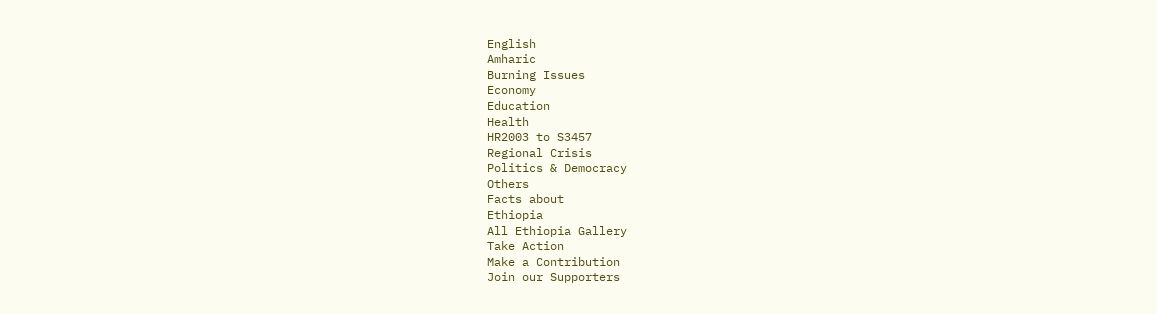English
Amharic
Burning Issues
Economy
Education
Health
HR2003 to S3457
Regional Crisis
Politics & Democracy
Others
Facts about
Ethiopia
All Ethiopia Gallery
Take Action
Make a Contribution
Join our Supporters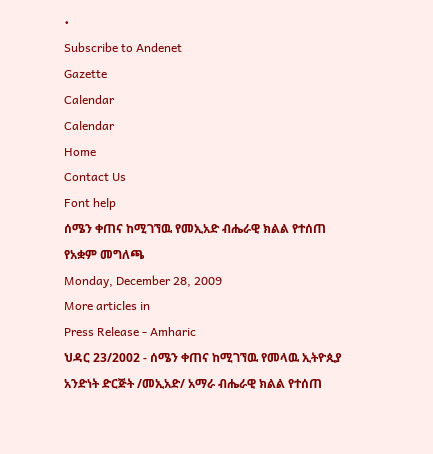•
Subscribe to Andenet
Gazette
Calendar
Calendar
Home
Contact Us
Font help
ሰሜን ቀጠና ከሚገኘዉ የመኢአድ ብሔራዊ ክልል የተሰጠ የአቋም መግለጫ
Monday, December 28, 2009
More articles in
Press Release - Amharic
ህዳር 23/2002 - ሰሜን ቀጠና ከሚገኘዉ የመላዉ ኢትዮጲያ አንድነት ድርጅት /መኢአድ/ አማራ ብሔራዊ ክልል የተሰጠ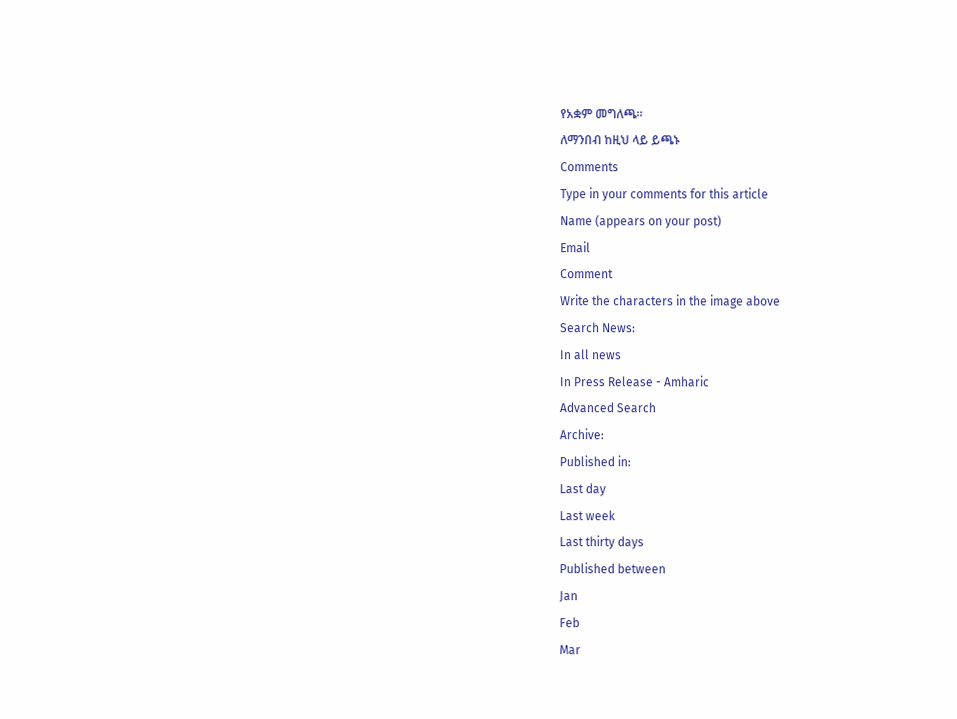የአቋም መግለጫ።
ለማንበብ ከዚህ ላይ ይጫኑ
Comments
Type in your comments for this article
Name (appears on your post)
Email
Comment
Write the characters in the image above
Search News:
In all news
In Press Release - Amharic
Advanced Search
Archive:
Published in:
Last day
Last week
Last thirty days
Published between
Jan
Feb
Mar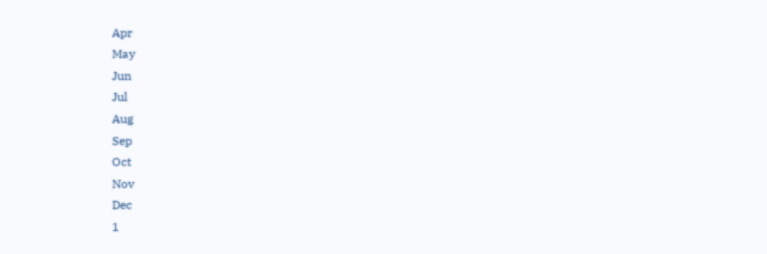Apr
May
Jun
Jul
Aug
Sep
Oct
Nov
Dec
1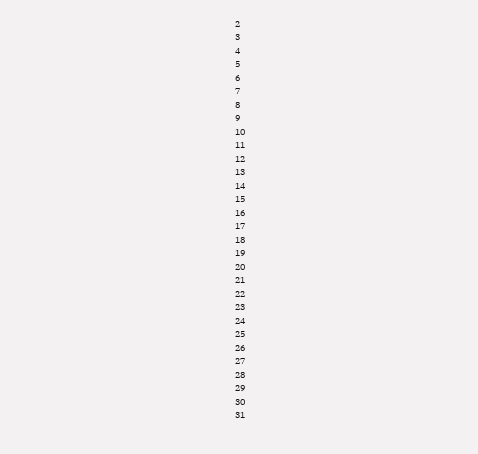2
3
4
5
6
7
8
9
10
11
12
13
14
15
16
17
18
19
20
21
22
23
24
25
26
27
28
29
30
31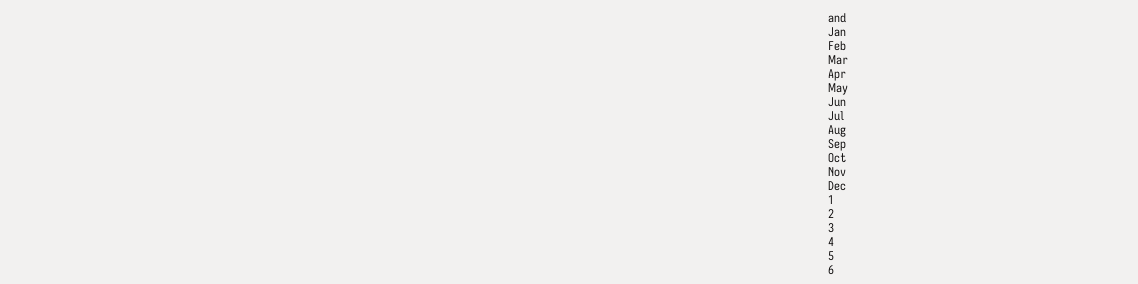and
Jan
Feb
Mar
Apr
May
Jun
Jul
Aug
Sep
Oct
Nov
Dec
1
2
3
4
5
6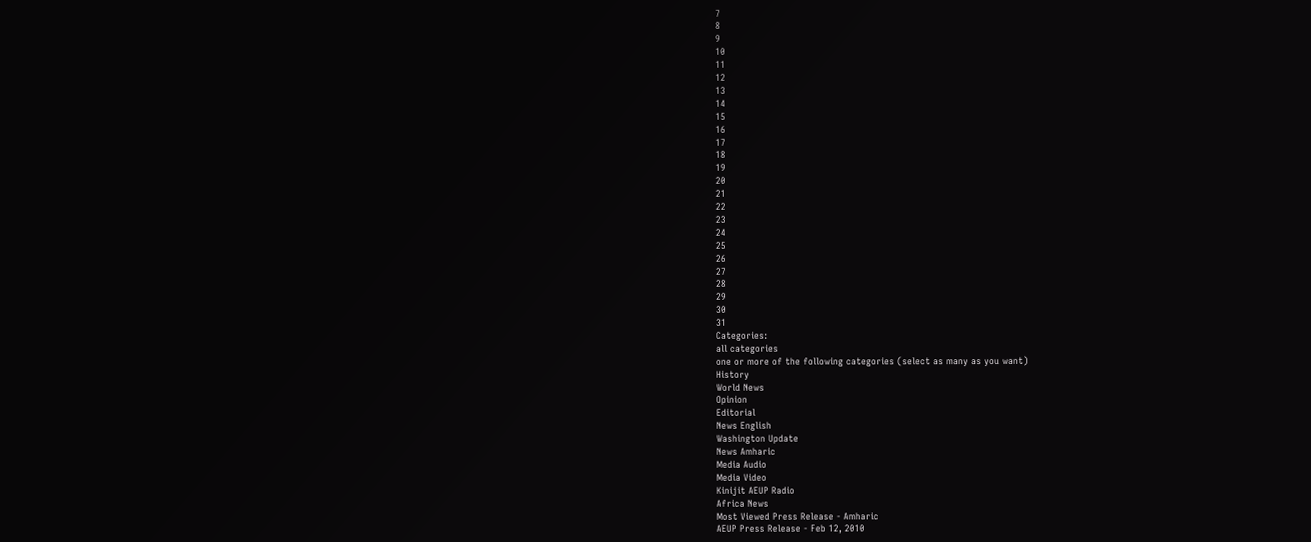7
8
9
10
11
12
13
14
15
16
17
18
19
20
21
22
23
24
25
26
27
28
29
30
31
Categories:
all categories
one or more of the following categories (select as many as you want)
History
World News
Opinion
Editorial
News English
Washington Update
News Amharic
Media Audio
Media Video
Kinijit AEUP Radio
Africa News
Most Viewed Press Release - Amharic
AEUP Press Release - Feb 12, 2010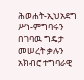ሕወሐት-ኢህአደግ ሥነ-ምግባሩን በገባዉ ግዴታ መሠረት ቃሉን አክብሮ ተግባራዊ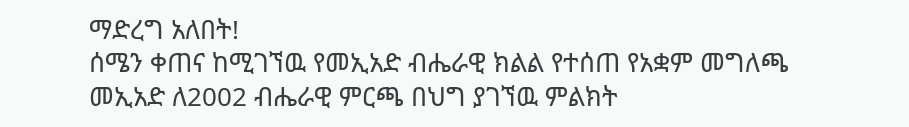ማድረግ አለበት!
ሰሜን ቀጠና ከሚገኘዉ የመኢአድ ብሔራዊ ክልል የተሰጠ የአቋም መግለጫ
መኢአድ ለ2002 ብሔራዊ ምርጫ በህግ ያገኘዉ ምልክት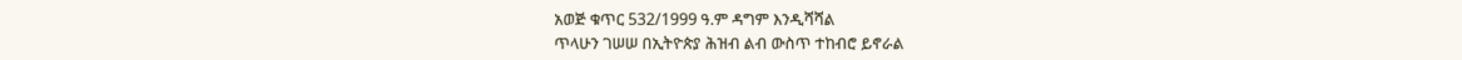አወጅ ቁጥር 532/1999 ዓ.ም ዳግም እንዲሻሻል
ጥላሁን ገሠሠ በኢትዮጵያ ሕዝብ ልብ ውስጥ ተከብሮ ይኖራል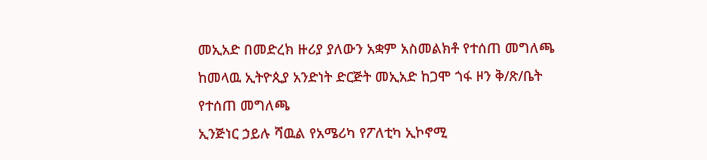መኢአድ በመድረክ ዙሪያ ያለውን አቋም አስመልክቶ የተሰጠ መግለጫ
ከመላዉ ኢትዮጲያ አንድነት ድርጅት መኢአድ ከጋሞ ጎፋ ዞን ቅ/ጽ/ቤት የተሰጠ መግለጫ
ኢንጅነር ኃይሉ ሻዉል የአሜሪካ የፖለቲካ ኢኮኖሚ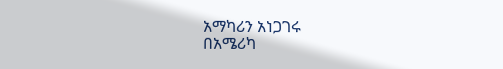አማካሪን አነጋገሩ
በአሜሪካ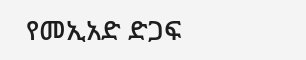የመኢአድ ድጋፍ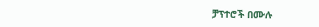ቻፕተሮች በሙሉ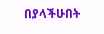በያላችሁበት